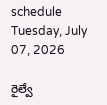schedule Tuesday, July 07, 2026

రైల్వే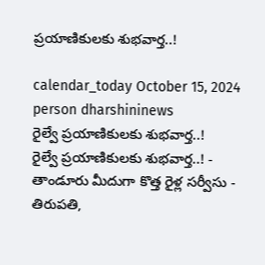ప్రయాణికులకు శుభవార్త..!

calendar_today October 15, 2024
person dharshininews
రైల్వే ప్రయాణికులకు శుభవార్త..!
రైల్వే ప్రయాణికులకు శుభవార్త..! - తాండూరు మీదుగా కొత్త రైళ్ల సర్వీసు - తిరుపతి,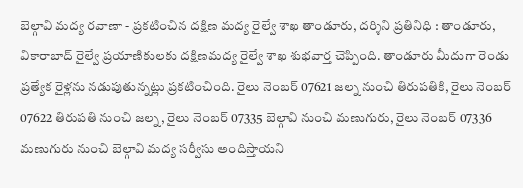బెల్గావి మద్య రవాణా - ప్రకటించిన దక్షిణ మద్య రైల్వే శాఖ తాండూరు, దర్శిని ప్రతినిధి : తాండూరు, వికారాబాద్‌ రైల్వే ప్రయాణికులకు దక్షిణమద్య రైల్వే శాఖ శుభవార్త చెప్పింది. తాండూరు మీదుగా రెండు ప్రత్యేక రైళ్లను నడుపుతున్నట్లు ప్రకటించింది. రైలు నెంబర్ 07621 జల్న నుంచి తిరుపతికి, రైలు నెంబర్ 07622 తిరుపతి నుంచి జల్న, రైలు నెంబర్ 07335 బెల్గావి నుంచి మణుగురు, రైలు నెంబర్ 07336 మణుగురు నుంచి బెల్గావి మద్య సర్వీసు అందిస్తాయని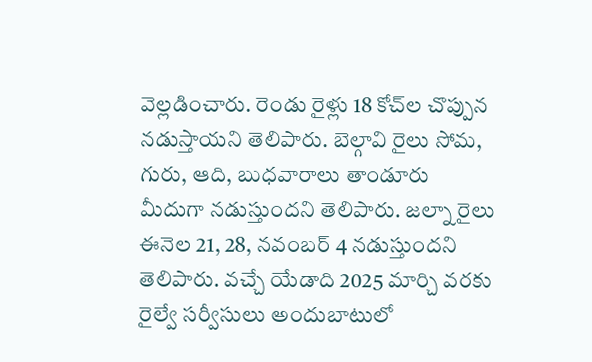వెల్లడించారు. రెండు రైళ్లు 18 కోచ్‌ల చొప్పున నడుస్తాయని తెలిపారు. బెల్గావి రైలు సోమ, గురు, ఆది, బుధవారాలు తాండూరు మీదుగా నడుస్తుందని తెలిపారు. జల్నా రైలు ఈనెల 21, 28, నవంబర్ 4 నడుస్తుందని తెలిపారు. వచ్చే యేడాది 2025 మార్చి వరకు రైల్వే సర్వీసులు అందుబాటులో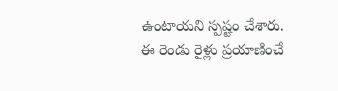ఉంటాయని స్పష్టం చేశారు. ఈ రెండు రైళ్లు ప్రయాణించే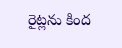రైట్లను కింద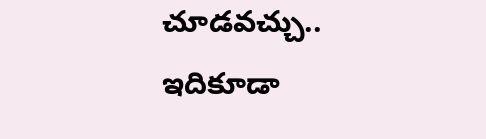చూడవచ్చు.. ఇదికూడా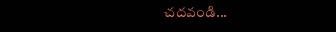చదవండి...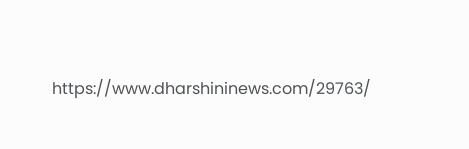https://www.dharshininews.com/29763/